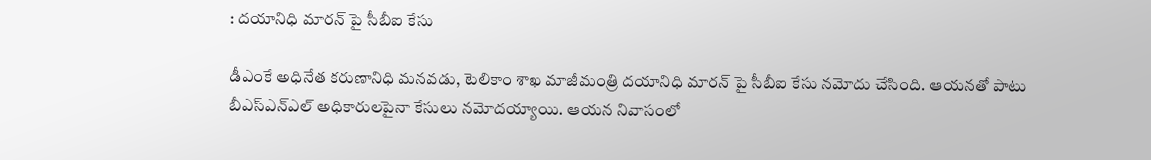: దయానిధి మారన్ పై సీబీఐ కేసు

డీఎంకే అధినేత కరుణానిధి మనవడు, టెలికాం శాఖ మాజీమంత్రి దయానిధి మారన్ పై సీబీఐ కేసు నమోదు చేసింది. ఆయనతో పాటు బీఎస్ఎన్ఎల్ అధికారులపైనా కేసులు నమోదయ్యాయి. ఆయన నివాసంలో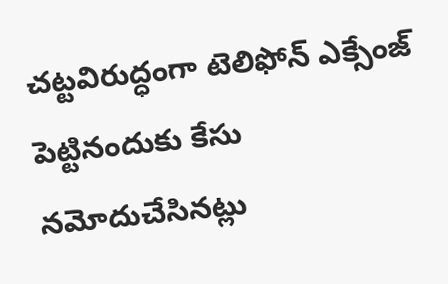చట్టవిరుద్ధంగా టెలిఫోన్ ఎక్సేంజ్ పెట్టినందుకు కేసు నమోదుచేసినట్లు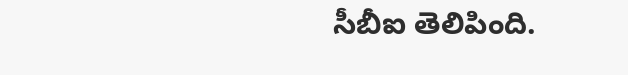సీబీఐ తెలిపింది.